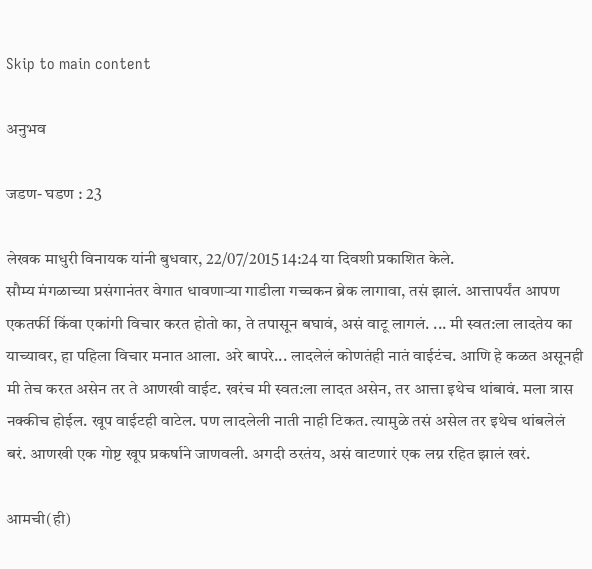Skip to main content

अनुभव

जडण- घडण : 23

लेखक माधुरी विनायक यांनी बुधवार, 22/07/2015 14:24 या दिवशी प्रकाशित केले.
सौम्य मंगळाच्या प्रसंगानंतर वेगात धावणाऱ्या गाडीला गच्चकन ब्रेक लागावा, तसं झालं. आत्तापर्यंत आपण एकतर्फी किंवा एकांगी विचार करत होतो का, ते तपासून बघावं, असं वाटू लागलं. ... मी स्वत:ला लादतेय का याच्यावर, हा पहिला विचार मनात आला. अरे बापरे... लादलेलं कोणतंही नातं वाईटंच. आणि हे कळत असूनही मी तेच करत असेन तर ते आणखी वाईट. खरंच मी स्वत:ला लादत असेन, तर आत्ता इथेच थांबावं. मला त्रास नक्कीच होईल. खूप वाईटही वाटेल. पण लादलेली नाती नाही टिकत. त्यामुळे तसं असेल तर इथेच थांबलेलं बरं. आणखी एक गोष्ट खूप प्रकर्षाने जाणवली. अगदी ठरतंय, असं वाटणारं एक लग्न रहित झालं खरं.

आमची(ही)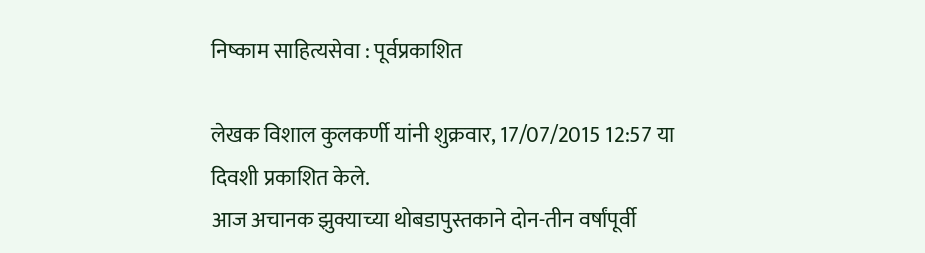निष्काम साहित्यसेवा : पूर्वप्रकाशित

लेखक विशाल कुलकर्णी यांनी शुक्रवार, 17/07/2015 12:57 या दिवशी प्रकाशित केले.
आज अचानक झुक्याच्या थोबडापुस्तकाने दोन-तीन वर्षांपूर्वी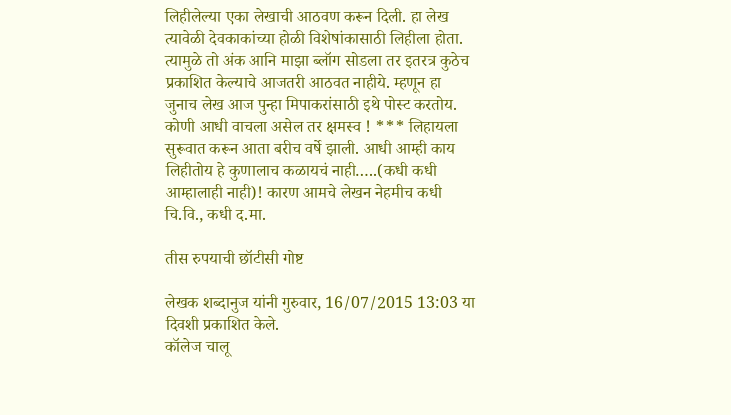लिहीलेल्या एका लेखाची आठवण करून दिली. हा लेख त्यावेळी देवकाकांच्या होळी विशेषांकासाठी लिहीला होता. त्यामुळे तो अंक आनि माझा ब्लॉग सोडला तर इतरत्र कुठेच प्रकाशित केल्याचे आजतरी आठवत नाहीये. म्हणून हा जुनाच लेख आज पुन्हा मिपाकरांसाठी इथे पोस्ट करतोय. कोणी आधी वाचला असेल तर क्षमस्व ! *** लिहायला सुरूवात करून आता बरीच वर्षे झाली. आधी आम्ही काय लिहीतोय हे कुणालाच कळायचं नाही…..(कधी कधी आम्हालाही नाही)! कारण आमचे लेखन नेहमीच कधी चि.वि., कधी द.मा.

तीस रुपयाची छॉटीसी गोष्ट

लेखक शब्दानुज यांनी गुरुवार, 16/07/2015 13:03 या दिवशी प्रकाशित केले.
कॉलेज चालू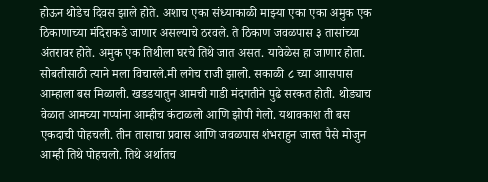होऊन थोडेच दिवस झाले होते. अशाच एका संध्याकाळी माझ्या एका एका अमुक एक ठिकाणाच्या मंदिराकडे जाणार असल्याचे ठरवले. ते ठिकाण जवळपास ३ तासांच्या अंतरावर होते. अमुक एक तिथीला घरचे तिथे जात असत. यावेळेस हा जाणार होता. सोबतीसाठी त्याने मला विचारले.मी लगेच राजी झालो. सकाळी ८ च्या आासपास आम्हाला बस मिळाली. खडडयातुन आमची गाडी मंदगतीने पुढे सरकत होती. थोड्याच वेळात आमच्या गप्पांना आम्हीच कंटाळलो आणि झोपी गेलो. यथावकाश ती बस एकदाची पोहचली. तीन तासाचा प्रवास आणि जवळपास शंभराहुन जास्त पैसे मोजुन आम्ही तिथे पोहचलो. तिथे अर्थातच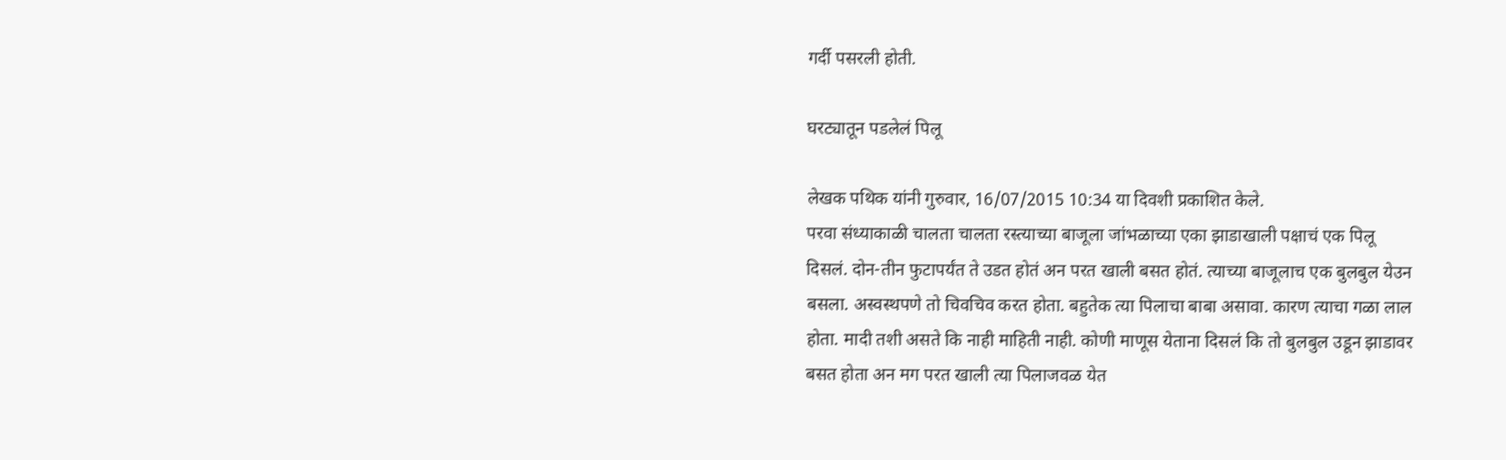गर्दी पसरली होती.

घरट्यातून पडलेलं पिलू

लेखक पथिक यांनी गुरुवार, 16/07/2015 10:34 या दिवशी प्रकाशित केले.
परवा संध्याकाळी चालता चालता रस्त्याच्या बाजूला जांभळाच्या एका झाडाखाली पक्षाचं एक पिलू दिसलं. दोन-तीन फुटापर्यंत ते उडत होतं अन परत खाली बसत होतं. त्याच्या बाजूलाच एक बुलबुल येउन बसला. अस्वस्थपणे तो चिवचिव करत होता. बहुतेक त्या पिलाचा बाबा असावा. कारण त्याचा गळा लाल होता. मादी तशी असते कि नाही माहिती नाही. कोणी माणूस येताना दिसलं कि तो बुलबुल उडून झाडावर बसत होता अन मग परत खाली त्या पिलाजवळ येत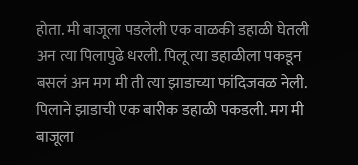होता. मी बाजूला पडलेली एक वाळकी डहाळी घेतली अन त्या पिलापुढे धरली. पिलू त्या डहाळीला पकडून बसलं अन मग मी ती त्या झाडाच्या फांदिजवळ नेली. पिलाने झाडाची एक बारीक डहाळी पकडली. मग मी बाजूला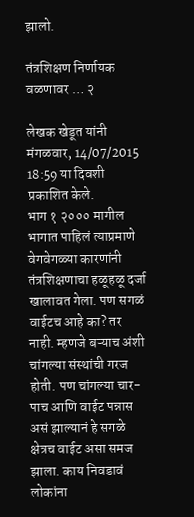झालो.

तंत्रशिक्षण निर्णायक वळणावर … २

लेखक खेडूत यांनी मंगळवार, 14/07/2015 18:59 या दिवशी प्रकाशित केले.
भाग १ २००० मागील भागात पाहिलं त्याप्रमाणे वेगवेगळ्या कारणांनी तंत्रशिक्षणाचा हळूहळू दर्जा खालावत गेला. पण सगळं वाईटच आहे का? तर नाही. म्हणजे बऱ्याच अंशी चांगल्या संस्थांची गरज होती. पण चांगल्या चार- पाच आणि वाईट पन्नास असं झाल्यानं हे सगळे क्षेत्रच वाईट असा समज झाला. काय निवडावं लोकांना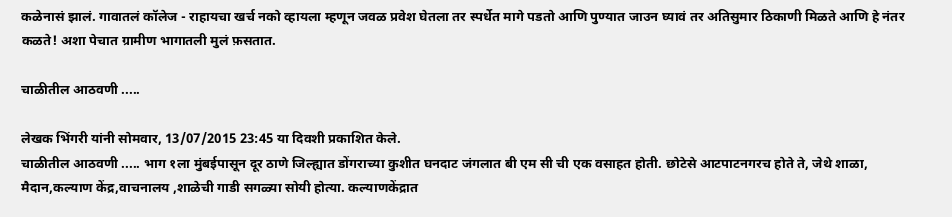कळेनासं झालं. गावातलं कॉलेज - राहायचा खर्च नको व्हायला म्हणून जवळ प्रवेश घेतला तर स्पर्धेत मागे पडतो आणि पुण्यात जाउन घ्यावं तर अतिसुमार ठिकाणी मिळते आणि हे नंतर कळते! अशा पेचात ग्रामीण भागातली मुलं फ़सतात.

चाळीतील आठवणी .....

लेखक भिंगरी यांनी सोमवार, 13/07/2015 23:45 या दिवशी प्रकाशित केले.
चाळीतील आठवणी ..... भाग १ला मुंबईपासून दूर ठाणे जिल्ह्यात डोंगराच्या कुशीत घनदाट जंगलात बी एम सी ची एक वसाहत होती. छोटेसे आटपाटनगरच होते ते, जेथे शाळा, मैदान,कल्याण केंद्र,वाचनालय ,शाळेची गाडी सगळ्या सोयी होत्या. कल्याणकेंद्रात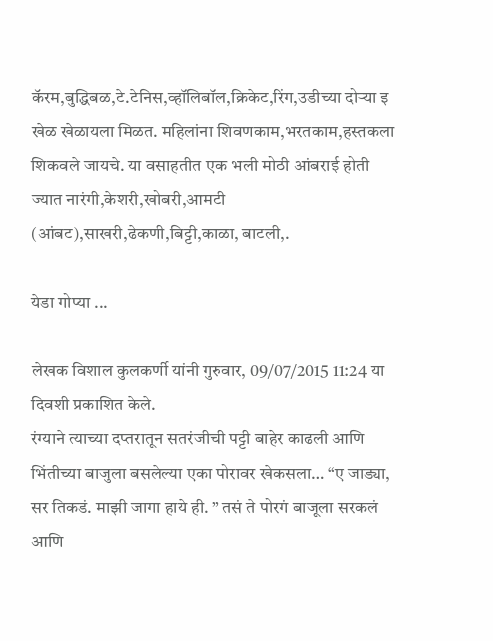कॅरम,बुद्धिबळ,टे.टेनिस,व्हॉलिबॉल,क्रिकेट,रिंग,उडीच्या दोऱ्या इ खेळ खेळायला मिळत. महिलांना शिवणकाम,भरतकाम,हस्तकला शिकवले जायचे. या वसाहतीत एक भली मोठी आंबराई होती ज्यात नारंगी,केशरी,खोबरी,आमटी (आंबट),साखरी,ढेकणी,बिट्टी,काळा, बाटली,.

येडा गोप्या ...

लेखक विशाल कुलकर्णी यांनी गुरुवार, 09/07/2015 11:24 या दिवशी प्रकाशित केले.
रंग्याने त्याच्या दप्तरातून सतरंजीची पट्टी बाहेर काढली आणि भिंतीच्या बाजुला बसलेल्या एका पोरावर खेकसला… “ए जाड्या, सर तिकडं. माझी जागा हाये ही. ” तसं ते पोरगं बाजूला सरकलं आणि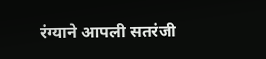रंग्याने आपली सतरंजी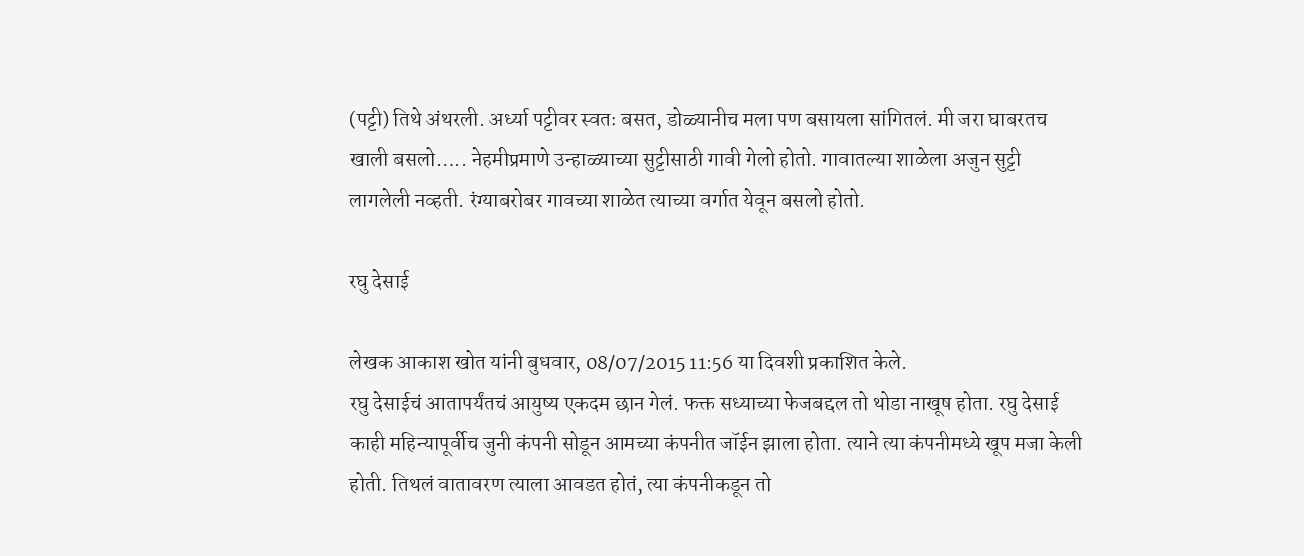(पट्टी) तिथे अंथरली. अर्ध्या पट्टीवर स्वतः बसत, डोळ्यानीच मला पण बसायला सांगितलं. मी जरा घाबरतच खाली बसलो….. नेहमीप्रमाणे उन्हाळ्याच्या सुट्टीसाठी गावी गेलो होतो. गावातल्या शाळेला अजुन सुट्टी लागलेली नव्हती. रंग्याबरोबर गावच्या शाळेत त्याच्या वर्गात येवून बसलो होतो.

रघु देसाई

लेखक आकाश खोत यांनी बुधवार, 08/07/2015 11:56 या दिवशी प्रकाशित केले.
रघु देसाईचं आतापर्यंतचं आयुष्य एकदम छान गेलं. फक्त सध्याच्या फेजबद्दल तो थोडा नाखूष होता. रघु देसाई काही महिन्यापूर्वीच जुनी कंपनी सोडून आमच्या कंपनीत जॉईन झाला होता. त्याने त्या कंपनीमध्ये खूप मजा केली होती. तिथलं वातावरण त्याला आवडत होतं, त्या कंपनीकडून तो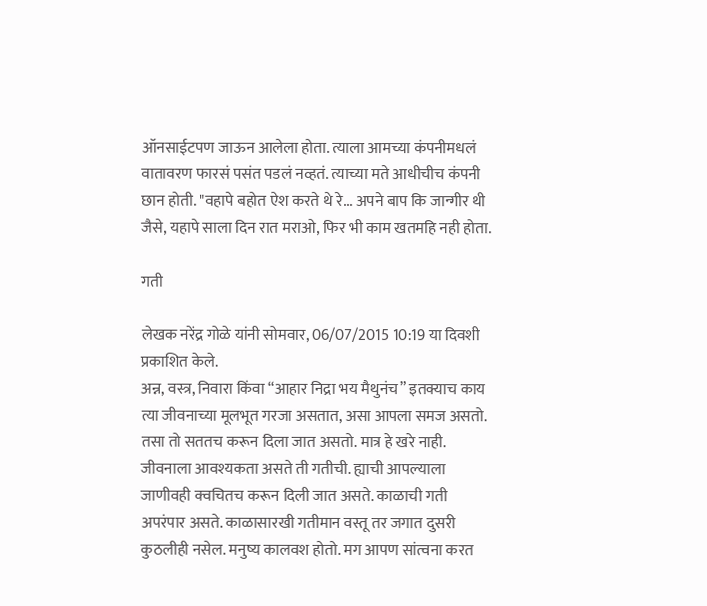ऑनसाईटपण जाऊन आलेला होता. त्याला आमच्या कंपनीमधलं वातावरण फारसं पसंत पडलं नव्हतं. त्याच्या मते आधीचीच कंपनी छान होती. "वहापे बहोत ऐश करते थे रे... अपने बाप कि जान्गीर थी जैसे, यहापे साला दिन रात मराओ, फिर भी काम खतमहि नही होता.

गती

लेखक नरेंद्र गोळे यांनी सोमवार, 06/07/2015 10:19 या दिवशी प्रकाशित केले.
अन्न, वस्त्र, निवारा किंवा “आहार निद्रा भय मैथुनंच” इतक्याच काय त्या जीवनाच्या मूलभूत गरजा असतात, असा आपला समज असतो. तसा तो सततच करून दिला जात असतो. मात्र हे खरे नाही. जीवनाला आवश्यकता असते ती गतीची. ह्याची आपल्याला जाणीवही क्वचितच करून दिली जात असते. काळाची गती अपरंपार असते. काळासारखी गतीमान वस्तू तर जगात दुसरी कुठलीही नसेल. मनुष्य कालवश होतो. मग आपण सांत्वना करत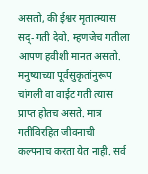असतो, की ईश्वर मृतात्म्यास सद्-गती देवो. म्हणजेच गतीला आपण हवीशी मानत असतो. मनुष्याच्या पूर्वसुकृतांनुरूप चांगली वा वाईट गती त्यास प्राप्त होतच असते. मात्र गतीविरहित जीवनाची कल्पनाच करता येत नाही. सर्व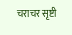चराचर सृष्टी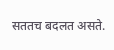सततच बदलत असते.